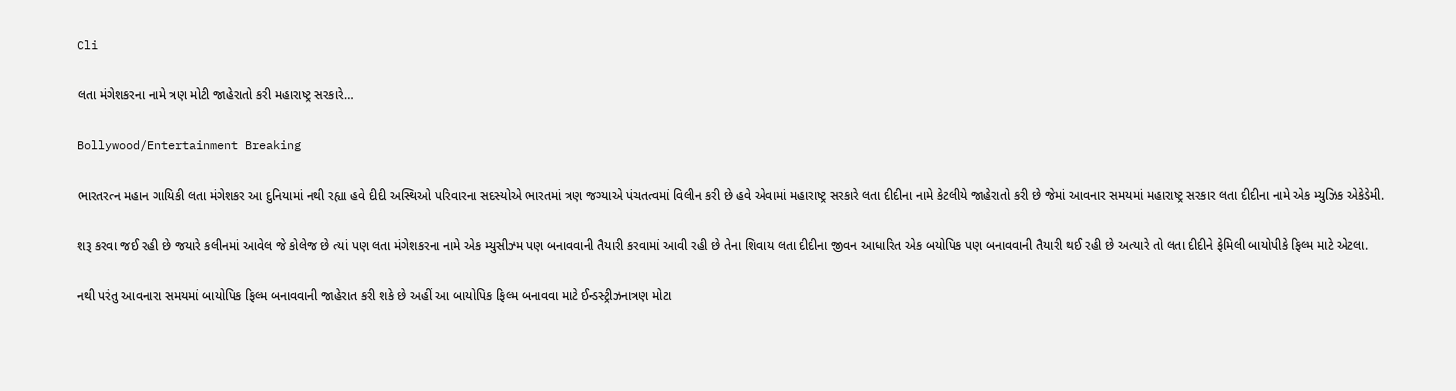Cli

લતા મંગેશકરના નામે ત્રણ મોટી જાહેરાતો કરી મહારાષ્ટ્ર સરકારે…

Bollywood/Entertainment Breaking

ભારતરત્ન મહાન ગાયિકી લતા મંગેશકર આ દુનિયામાં નથી રહ્યા હવે દીદી અસ્થિઓ પરિવારના સદસ્યોએ ભારતમાં ત્રણ જગ્યાએ પંચતત્વમાં વિલીન કરી છે હવે એવામાં મહારાષ્ટ્ર સરકારે લતા દીદીના નામે કેટલીયે જાહેરાતો કરી છે જેમાં આવનાર સમયમાં મહારાષ્ટ્ર સરકાર લતા દીદીના નામે એક મ્યુઝિક એકેડેમી.

શરૂ કરવા જઈ રહી છે જયારે કલીનમાં આવેલ જે કોલેજ છે ત્યાં પણ લતા મંગેશકરના નામે એક મ્યુસીઝ્મ પણ બનાવવાની તૈયારી કરવામાં આવી રહી છે તેના શિવાય લતા દીદીના જીવન આધારિત એક બયોપિક પણ બનાવવાની તૈયારી થઈ રહી છે અત્યારે તો લતા દીદીને ફેમિલી બાયોપીકે ફિલ્મ માટે એટલા.

નથી પરંતુ આવનારા સમયમાં બાયોપિક ફિલ્મ બનાવવાની જાહેરાત કરી શકે છે અહીં આ બાયોપિક ફિલ્મ બનાવવા માટે ઈન્ડસ્ટ્રીઝનાત્રણ મોટા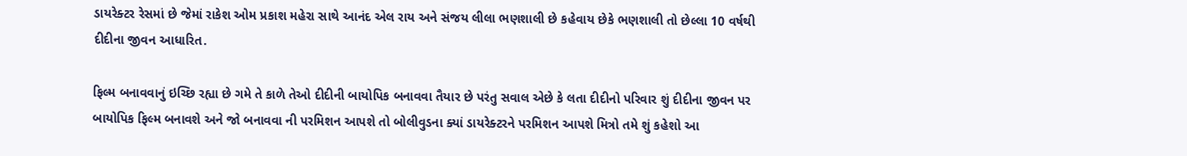ડાયરેક્ટર રેસમાં છે જેમાં રાકેશ ઓમ પ્રકાશ મહેરા સાથે આનંદ એલ રાય અને સંજય લીલા ભણશાલી છે કહેવાય છેકે ભણશાલી તો છેલ્લા 10 વર્ષથી દીદીના જીવન આધારિત.

ફિલ્મ બનાવવાનું ઇચ્છિ રહ્યા છે ગમે તે કાળે તેઓ દીદીની બાયોપિક બનાવવા તૈયાર છે પરંતુ સવાલ એછે કે લતા દીદીનો પરિવાર શું દીદીના જીવન પર બાયોપિક ફિલ્મ બનાવશે અને જો બનાવવા ની પરમિશન આપશે તો બોલીવુડના ક્યાં ડાયરેક્ટરને પરમિશન આપશે મિત્રો તમે શું કહેશો આ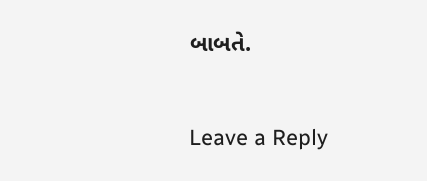બાબતે.

Leave a Reply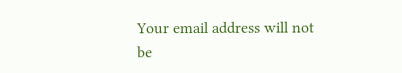Your email address will not be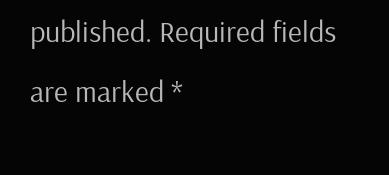published. Required fields are marked *